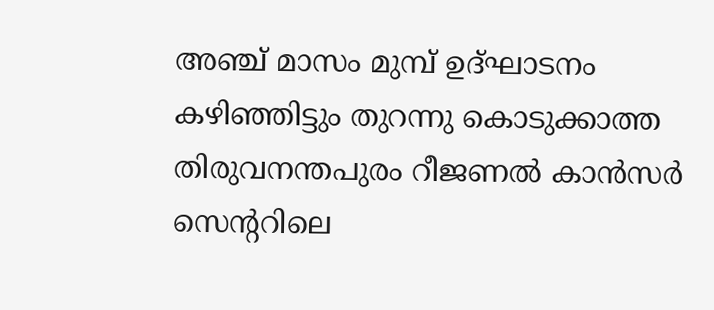അഞ്ച് മാസം മുമ്പ് ഉദ്ഘാടനം കഴിഞ്ഞിട്ടും തുറന്നു കൊടുക്കാത്ത തിരുവനന്തപുരം റീജണൽ കാൻസർ സെന്ററിലെ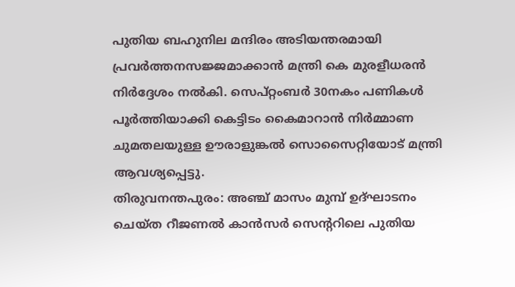പുതിയ ബഹുനില മന്ദിരം അടിയന്തരമായി പ്രവർത്തനസജ്ജമാക്കാൻ മന്ത്രി കെ മുരളീധരൻ നിർദ്ദേശം നൽകി. സെപ്റ്റംബർ 30നകം പണികൾ പൂർത്തിയാക്കി കെട്ടിടം കൈമാറാൻ നിർമ്മാണ ചുമതലയുള്ള ഊരാളുങ്കൽ സൊസൈറ്റിയോട് മന്ത്രി ആവശ്യപ്പെട്ടു.
തിരുവനന്തപുരം: അഞ്ച് മാസം മുമ്പ് ഉദ്ഘാടനം ചെയ്ത റീജണൽ കാൻസർ സെന്ററിലെ പുതിയ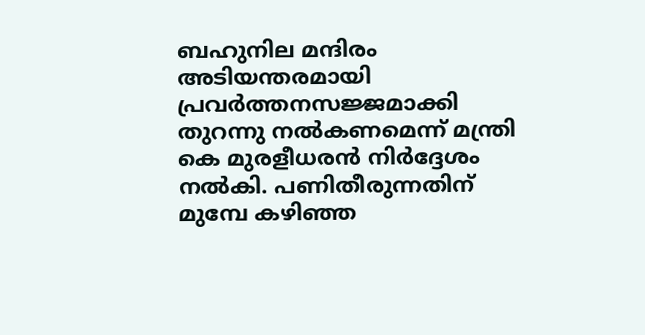ബഹുനില മന്ദിരം അടിയന്തരമായി പ്രവർത്തനസജ്ജമാക്കി തുറന്നു നൽകണമെന്ന് മന്ത്രി കെ മുരളീധരൻ നിർദ്ദേശം നൽകി. പണിതീരുന്നതിന് മുമ്പേ കഴിഞ്ഞ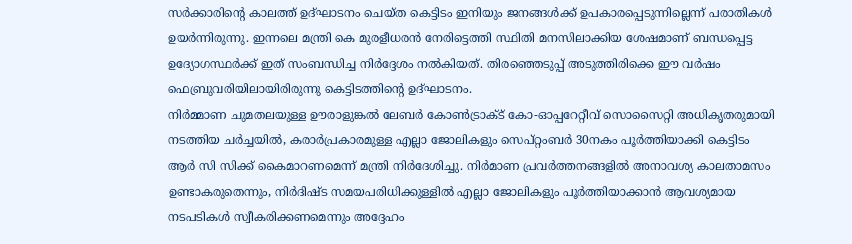സർക്കാരിന്റെ കാലത്ത് ഉദ്ഘാടനം ചെയ്ത കെട്ടിടം ഇനിയും ജനങ്ങൾക്ക് ഉപകാരപ്പെടുന്നില്ലെന്ന് പരാതികൾ ഉയർന്നിരുന്നു. ഇന്നലെ മന്ത്രി കെ മുരളീധരൻ നേരിട്ടെത്തി സ്ഥിതി മനസിലാക്കിയ ശേഷമാണ് ബന്ധപ്പെട്ട ഉദ്യോഗസ്ഥർക്ക് ഇത് സംബന്ധിച്ച നിർദ്ദേശം നൽകിയത്. തിരഞ്ഞെടുപ്പ് അടുത്തിരിക്കെ ഈ വർഷം ഫെബ്രുവരിയിലായിരിരുന്നു കെട്ടിടത്തിന്റെ ഉദ്ഘാടനം.
നിർമ്മാണ ചുമതലയുള്ള ഊരാളുങ്കൽ ലേബർ കോൺട്രാക്ട് കോ-ഓപ്പറേറ്റീവ് സൊസൈറ്റി അധികൃതരുമായി നടത്തിയ ചർച്ചയിൽ, കരാർപ്രകാരമുള്ള എല്ലാ ജോലികളും സെപ്റ്റംബർ 30നകം പൂർത്തിയാക്കി കെട്ടിടം ആർ സി സിക്ക് കൈമാറണമെന്ന് മന്ത്രി നിർദേശിച്ചു. നിർമാണ പ്രവർത്തനങ്ങളിൽ അനാവശ്യ കാലതാമസം ഉണ്ടാകരുതെന്നും, നിർദിഷ്ട സമയപരിധിക്കുള്ളിൽ എല്ലാ ജോലികളും പൂർത്തിയാക്കാൻ ആവശ്യമായ നടപടികൾ സ്വീകരിക്കണമെന്നും അദ്ദേഹം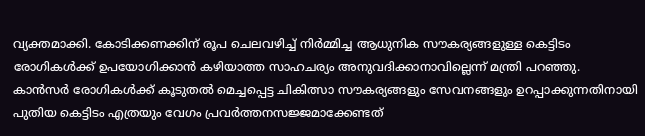വ്യക്തമാക്കി. കോടിക്കണക്കിന് രൂപ ചെലവഴിച്ച് നിർമ്മിച്ച ആധുനിക സൗകര്യങ്ങളുള്ള കെട്ടിടം രോഗികൾക്ക് ഉപയോഗിക്കാൻ കഴിയാത്ത സാഹചര്യം അനുവദിക്കാനാവില്ലെന്ന് മന്ത്രി പറഞ്ഞു.
കാൻസർ രോഗികൾക്ക് കൂടുതൽ മെച്ചപ്പെട്ട ചികിത്സാ സൗകര്യങ്ങളും സേവനങ്ങളും ഉറപ്പാക്കുന്നതിനായി പുതിയ കെട്ടിടം എത്രയും വേഗം പ്രവർത്തനസജ്ജമാക്കേണ്ടത്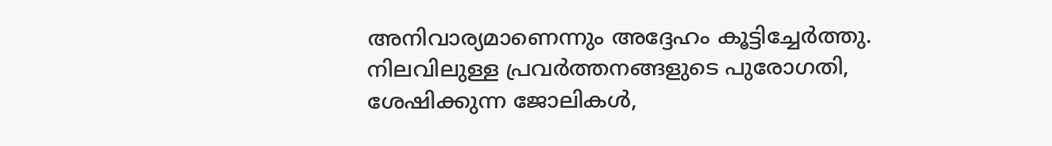അനിവാര്യമാണെന്നും അദ്ദേഹം കൂട്ടിച്ചേർത്തു. നിലവിലുള്ള പ്രവർത്തനങ്ങളുടെ പുരോഗതി, ശേഷിക്കുന്ന ജോലികൾ,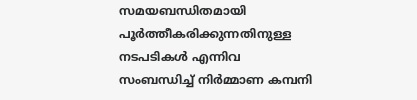സമയബന്ധിതമായി പൂർത്തീകരിക്കുന്നതിനുള്ള നടപടികൾ എന്നിവ സംബന്ധിച്ച് നിർമ്മാണ കമ്പനി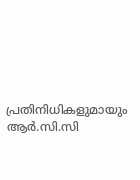പ്രതിനിധികളുമായും ആർ.സി.സി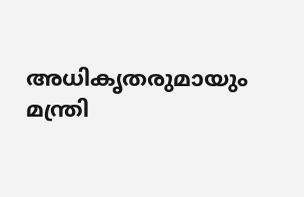അധികൃതരുമായും മന്ത്രി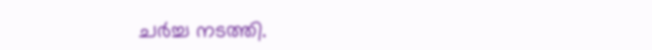ചർച്ച നടത്തി.